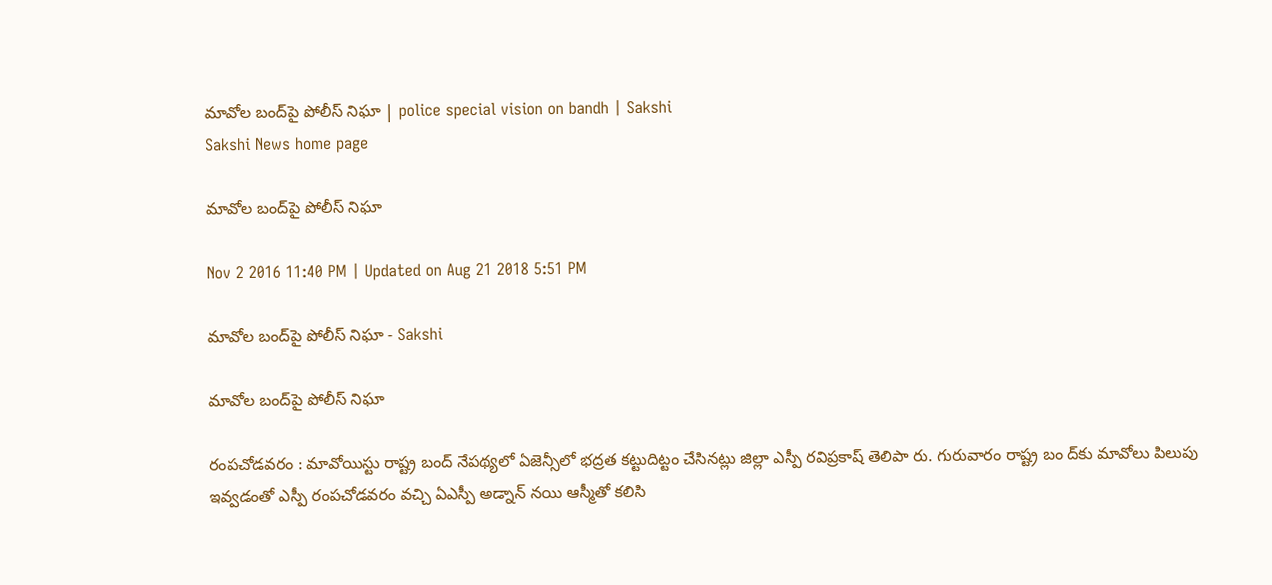మావోల బంద్‌పై పోలీస్‌ నిఘా | police special vision on bandh | Sakshi
Sakshi News home page

మావోల బంద్‌పై పోలీస్‌ నిఘా

Nov 2 2016 11:40 PM | Updated on Aug 21 2018 5:51 PM

మావోల బంద్‌పై పోలీస్‌ నిఘా - Sakshi

మావోల బంద్‌పై పోలీస్‌ నిఘా

రంపచోడవరం : మావోయిస్టు రాష్ట్ర బంద్‌ నేపథ్యలో ఏజెన్సీలో భద్రత కట్టుదిట్టం చేసినట్లు జిల్లా ఎస్పీ రవిప్రకాష్‌ తెలిపా రు. గురువారం రాష్ట్ర బం ద్‌కు మావోలు పిలుపు ఇవ్వడంతో ఎస్పీ రంపచోడవరం వచ్చి ఏఎస్పీ అడ్నాన్‌ నయి ఆస్మీతో కలిసి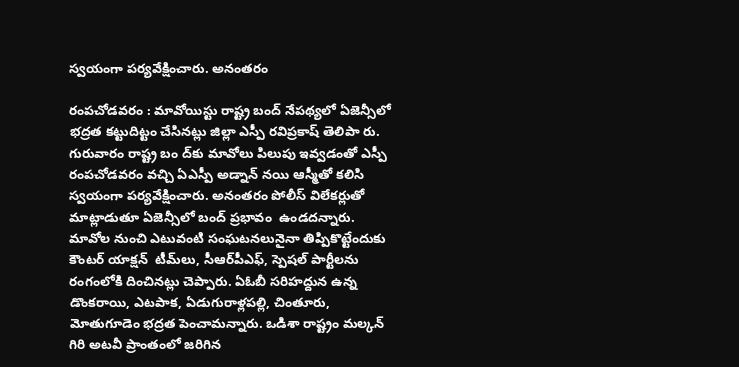స్వయంగా పర్యవేక్షించారు. అనంతరం

రంపచోడవరం : మావోయిస్టు రాష్ట్ర బంద్‌ నేపథ్యలో ఏజెన్సీలో భద్రత కట్టుదిట్టం చేసినట్లు జిల్లా ఎస్పీ రవిప్రకాష్‌ తెలిపా రు. గురువారం రాష్ట్ర బం ద్‌కు మావోలు పిలుపు ఇవ్వడంతో ఎస్పీ రంపచోడవరం వచ్చి ఏఎస్పీ అడ్నాన్‌ నయి ఆస్మీతో కలిసి స్వయంగా పర్యవేక్షించారు. అనంతరం పోలీస్‌ విలేకర్లుతో మాట్లాడుతూ ఏజెన్సీలో బంద్‌ ప్రభావం  ఉండదన్నారు. మావోల నుంచి ఎటువంటి సంఘటనలునైనా తిప్పికొట్టేందుకు కౌంటర్‌ యాక్షన్‌  టీమ్‌లు, సీఆర్‌పీఎఫ్, స్పెషల్‌ పార్టీలను రంగంలోకి దించినట్లు చెప్పారు. ఏఓబీ సరిహద్దున ఉన్న డొంకరాయి, ఎటపాక, ఏడుగురాళ్లపల్లి, చింతూరు, మోతుగూడెం భద్రత పెంచామన్నారు. ఒడిశా రాష్ట్రం మల్కన్‌ గిరి అటవీ ప్రాంతంలో జరిగిన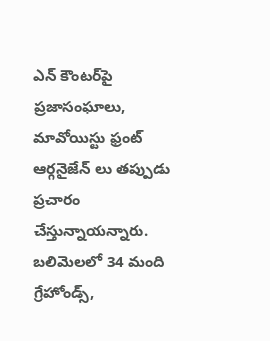ఎన్‌ కౌంటర్‌పై ప్రజాసంఘాలు, మావోయిస్టు ఫ్రంట్‌ ఆర్గనైజేన్‌ లు తప్పుడు ప్రచారం చేస్తున్నాయన్నారు. బలిమెలలో 34 మంది గ్రేహోండ్స్,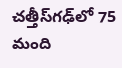చత్తీస్‌గఢ్‌లో 75 మంది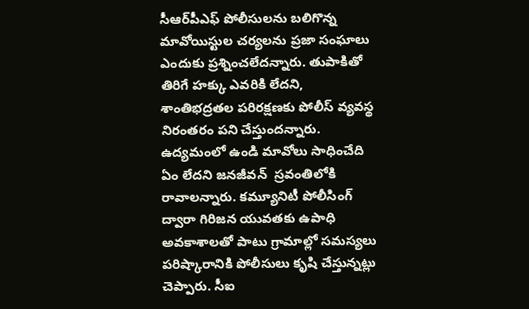సీఆర్‌పీఎఫ్‌ పోలీసులను బలిగొన్న మావోయిస్టుల చర్యలను ప్రజా సంఘాలు ఎందుకు ప్రశ్నించలేదన్నారు. తుపాకితో తిరిగే హక్కు ఎవరికి లేదని, శాంతిభద్రతల పరిరక్షణకు పోలీస్‌ వ్యవస్థ నిరంతరం పని చేస్తుందన్నారు. ఉద్యమంలో ఉండి మావోలు సాధించేది ఏం లేదని జనజీవన్‌  స్రవంతిలోకి రావాలన్నారు. కమ్యూనిటీ పోలీసింగ్‌ ద్వారా గిరిజన యువతకు ఉపాధి అవకాశాలతో పాటు గ్రామాల్లో సమస్యలు పరిష్కారానికి పోలీసులు కృషి చేస్తున్నట్లు చెప్పారు. సీఐ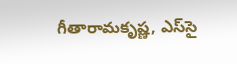గీతారామకృష్ణ, ఎస్‌సై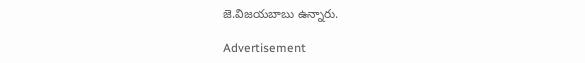జె.విజయబాబు ఉన్నారు.

Advertisement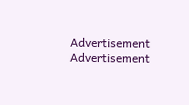Advertisement
Advertisement